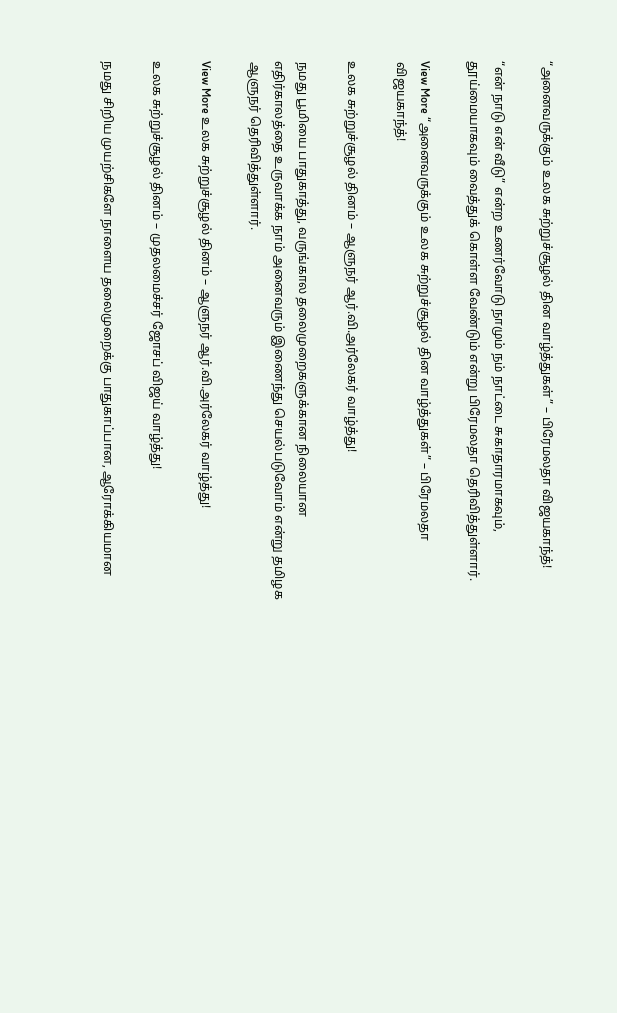“அனைவருக்கும் உலக சுற்றுச்சூழல் தின வாழ்த்துகள்” – பிரேமலதா விஜயகாந்த்!

“என் நாடு என் வீடு” என்ற உணர்வோடு நாமும் நம் நாட்டை சுகாதாரமாகவும், தூய்மையாகவும் வைத்துக் கொள்ள வேண்டும் என்று பிரேமலதா தெரிவித்துள்ளார்.

View More “அனைவருக்கும் உலக சுற்றுச்சூழல் தின வாழ்த்துகள்” – பிரேமலதா விஜயகாந்த்!

உலக சுற்றுச்சூழல் தினம் – ஆளுநர் ஆர்.வி.அர்லேகர் வாழ்த்து!

நமது பூமியை பாதுகாத்து, வருங்கால தலைமுறைகளுக்கான நிலையான எதிர்காலத்தை உருவாக்க நாம் அனைவரும் இணைந்து செயல்படுவோம் என்று தமிழக ஆளுநர் தெரிவித்துள்ளார்.

View More உலக சுற்றுச்சூழல் தினம் – ஆளுநர் ஆர்.வி.அர்லேகர் வாழ்த்து!

உலக சுற்றுச்சூழல் தினம் – முதலமைச்சர் ஜோசப் விஜய் வாழ்த்து!

நமது சிறிய முயற்சிகளே நாளைய தலைமுறைக்கு பாதுகாப்பான, ஆரோக்கியமான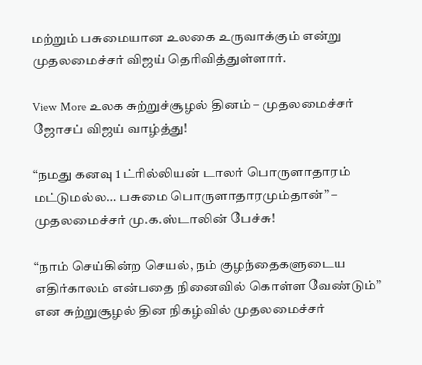மற்றும் பசுமையான உலகை உருவாக்கும் என்று முதலமைச்சர் விஜய் தெரிவித்துள்ளார்.

View More உலக சுற்றுச்சூழல் தினம் – முதலமைச்சர் ஜோசப் விஜய் வாழ்த்து!

“நமது கனவு 1 ட்ரில்லியன் டாலர் பொருளாதாரம் மட்டுமல்ல… பசுமை பொருளாதாரமும்தான்” – முதலமைச்சர் மு.க.ஸ்டாலின் பேச்சு!

“நாம் செய்கின்ற செயல், நம் குழந்தைகளுடைய எதிர்காலம் என்பதை நினைவில் கொள்ள வேண்டும்” என சுற்றுசூழல் தின நிகழ்வில் முதலமைச்சர்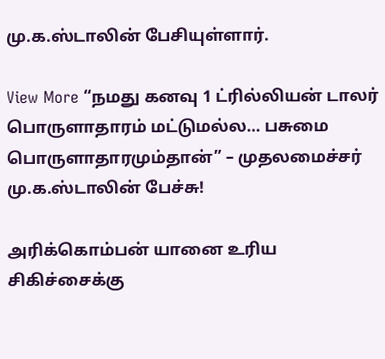மு.க.ஸ்டாலின் பேசியுள்ளார்.

View More “நமது கனவு 1 ட்ரில்லியன் டாலர் பொருளாதாரம் மட்டுமல்ல… பசுமை பொருளாதாரமும்தான்” – முதலமைச்சர் மு.க.ஸ்டாலின் பேச்சு!

அரிக்கொம்பன் யானை உரிய சிகிச்சைக்கு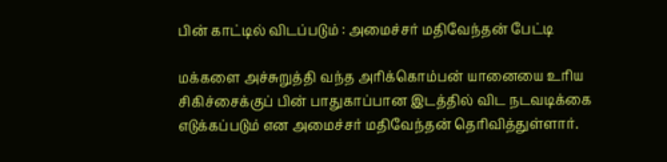பின் காட்டில் விடப்படும் : அமைச்சர் மதிவேந்தன் பேட்டி

மக்களை அச்சுறுத்தி வந்த அரிக்கொம்பன் யானையை உரிய சிகிச்சைக்குப் பின் பாதுகாப்பான இடத்தில் விட நடவடிக்கை எடுக்கப்படும் என அமைச்சர் மதிவேந்தன் தெரிவித்துள்ளார்.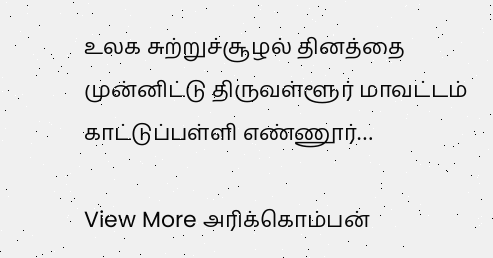உலக சுற்றுச்சூழல் தினத்தை முன்னிட்டு திருவள்ளூர் மாவட்டம் காட்டுப்பள்ளி எண்ணூர்…

View More அரிக்கொம்பன்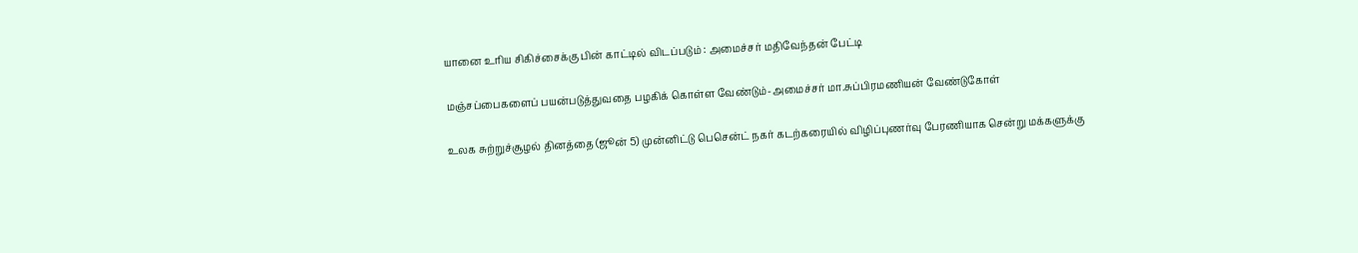யானை உரிய சிகிச்சைக்கு பின் காட்டில் விடப்படும் : அமைச்சர் மதிவேந்தன் பேட்டி

மஞ்சப்பைகளைப் பயன்படுத்துவதை பழகிக் கொள்ள வேண்டும்-அமைச்சர் மா.சுப்பிரமணியன் வேண்டுகோள்

உலக சுற்றுச்சூழல் தினத்தை (ஜூன் 5) முன்னிட்டு பெசென்ட் நகர் கடற்கரையில் விழிப்புணர்வு பேரணியாக சென்று மக்களுக்கு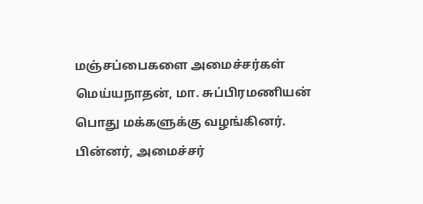மஞ்சப்பைகளை அமைச்சர்கள் மெய்யநாதன், மா. சுப்பிரமணியன் பொது மக்களுக்கு வழங்கினர். பின்னர், அமைச்சர்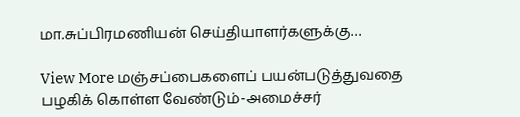மா.சுப்பிரமணியன் செய்தியாளர்களுக்கு…

View More மஞ்சப்பைகளைப் பயன்படுத்துவதை பழகிக் கொள்ள வேண்டும்-அமைச்சர்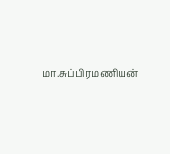மா.சுப்பிரமணியன்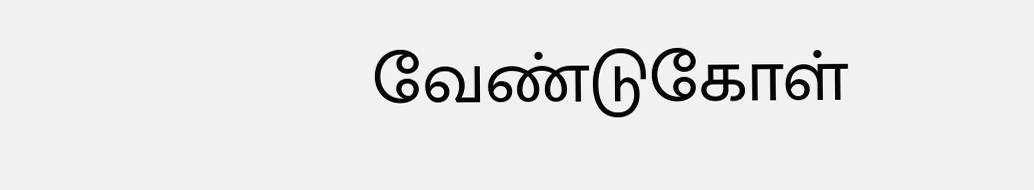வேண்டுகோள்